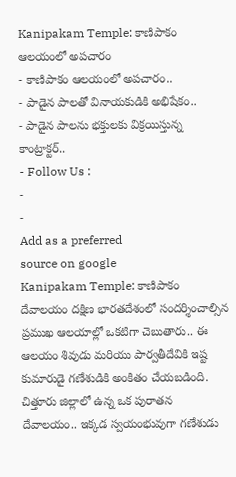Kanipakam Temple: కాణిపాకం ఆలయంలో అపచారం
- కాణిపాకం ఆలయంలో అపచారం..
- పాడైన పాలతో వినాయకుడికి అభిషేకం..
- పాడైన పాలను భక్తులకు విక్రయిస్తున్న కాంట్రాక్టర్..
- Follow Us :
-
-
Add as a preferred
source on google
Kanipakam Temple: కాణిపాకం దేవాలయం దక్షిణ భారతదేశంలో సందర్శించాల్సిన ప్రముఖ ఆలయాల్లో ఒకటిగా చెబుతారు.. ఈ ఆలయం శివుడు మరియు పార్వతీదేవికి ఇష్ట కుమారుడై గణేశుడికి అంకితం చేయబడింది. చిత్తూరు జిల్లాలో ఉన్న ఒక పురాతన దేవాలయం.. ఇక్కడ స్వయంభువుగా గణేశుడు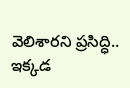వెలిశారని ప్రసిద్ధి.. ఇక్కడ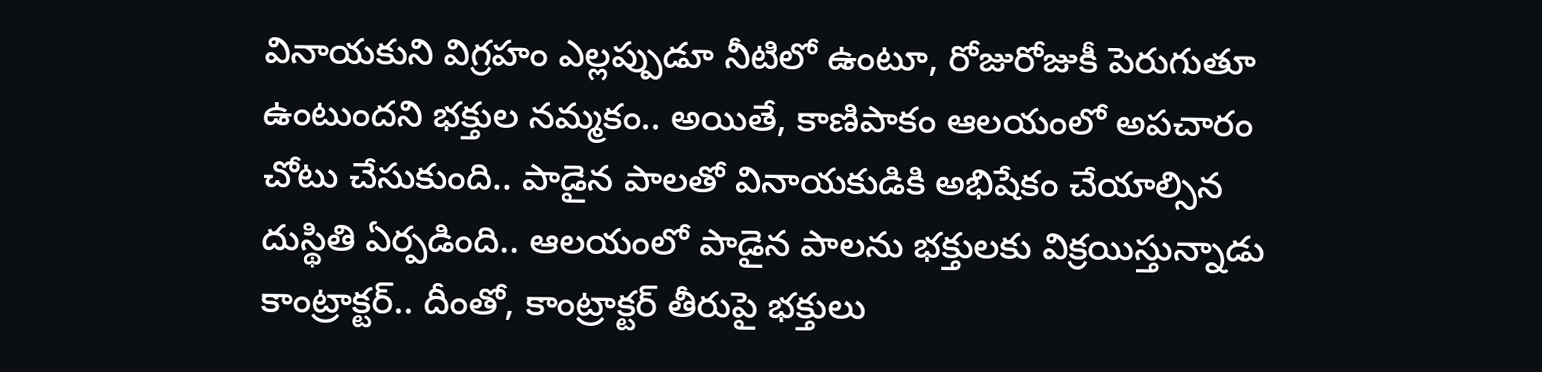వినాయకుని విగ్రహం ఎల్లప్పుడూ నీటిలో ఉంటూ, రోజురోజుకీ పెరుగుతూ ఉంటుందని భక్తుల నమ్మకం.. అయితే, కాణిపాకం ఆలయంలో అపచారం చోటు చేసుకుంది.. పాడైన పాలతో వినాయకుడికి అభిషేకం చేయాల్సిన దుస్థితి ఏర్పడింది.. ఆలయంలో పాడైన పాలను భక్తులకు విక్రయిస్తున్నాడు కాంట్రాక్టర్.. దీంతో, కాంట్రాక్టర్ తీరుపై భక్తులు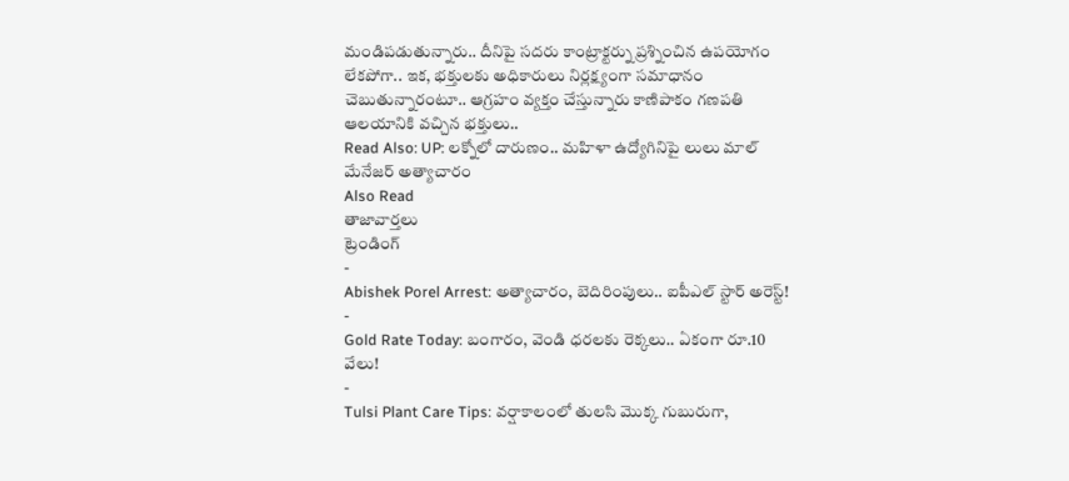మండిపడుతున్నారు.. దీనిపై సదరు కాంట్రాక్టర్ను ప్రశ్నించిన ఉపయోగం లేకపోగా.. ఇక, భక్తులకు అధికారులు నిర్లక్ష్యంగా సమాధానం చెబుతున్నారంటూ.. ఆగ్రహం వ్యక్తం చేస్తున్నారు కాణిపాకం గణపతి ఆలయానికి వచ్చిన భక్తులు..
Read Also: UP: లక్నోలో దారుణం.. మహిళా ఉద్యోగినిపై లులు మాల్ మేనేజర్ అత్యాచారం
Also Read
తాజావార్తలు
ట్రెండింగ్
-
Abishek Porel Arrest: అత్యాచారం, బెదిరింపులు.. ఐపీఎల్ స్టార్ అరెస్ట్!
-
Gold Rate Today: బంగారం, వెండి ధరలకు రెక్కలు.. ఏకంగా రూ.10 వేలు!
-
Tulsi Plant Care Tips: వర్షాకాలంలో తులసి మొక్క గుబురుగా,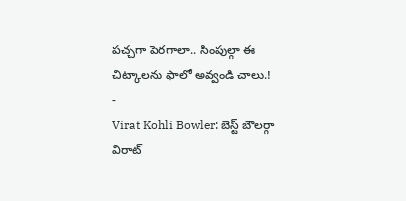పచ్చగా పెరగాలా.. సింపుల్గా ఈ చిట్కాలను ఫాలో అవ్వండి చాలు.!
-
Virat Kohli Bowler: బెస్ట్ బౌలర్గా విరాట్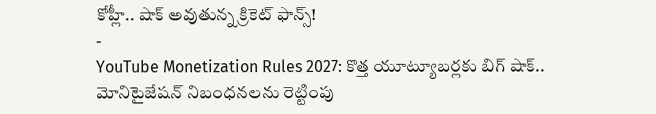కోహ్లీ.. షాక్ అవుతున్న క్రికెట్ ఫాన్స్!
-
YouTube Monetization Rules 2027: కొత్త యూట్యూబర్లకు బిగ్ షాక్.. మోనిటైజేషన్ నిబంధనలను రెట్టింపు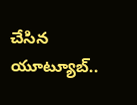చేసిన యూట్యూబ్..